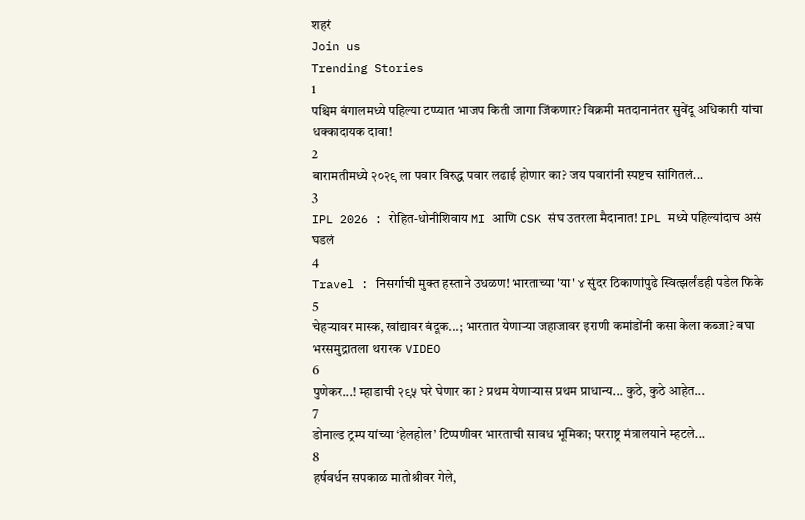शहरं
Join us
Trending Stories
1
पश्चिम बंगालमध्ये पहिल्या टप्प्यात भाजप किती जागा जिंकणार? विक्रमी मतदानानंतर सुवेंदू अधिकारी यांचा धक्कादायक दावा!
2
बारामतीमध्ये २०२९ ला पवार विरुद्ध पवार लढाई होणार का? जय पवारांनी स्पष्टच सांगितलं...
3
IPL 2026 : रोहित-धोनीशिवाय MI आणि CSK संघ उतरला मैदानात! IPL मध्ये पहिल्यांदाच असं घडलं
4
Travel : निसर्गाची मुक्त हस्ताने उधळण! भारताच्या 'या' ४ सुंदर ठिकाणांपुढे स्वित्झर्लंडही पडेल फिके
5
चेहऱ्यावर मास्क, खांद्यावर बंदूक...; भारतात येणाऱ्या जहाजावर इराणी कमांडोंनी कसा केला कब्जा? बघा भरसमुद्रातला थरारक VIDEO
6
पुणेकर...! म्हाडाची २९५ घरे घेणार का ? प्रथम येणाऱ्यास प्रथम प्राधान्य... कुठे, कुठे आहेत...
7
डोनाल्ड ट्रम्प यांच्या ‘हेलहोल’ टिप्पणीवर भारताची सावध भूमिका; परराष्ट्र मंत्रालयाने म्हटले...
8
हर्षवर्धन सपकाळ मातोश्रीवर गेले,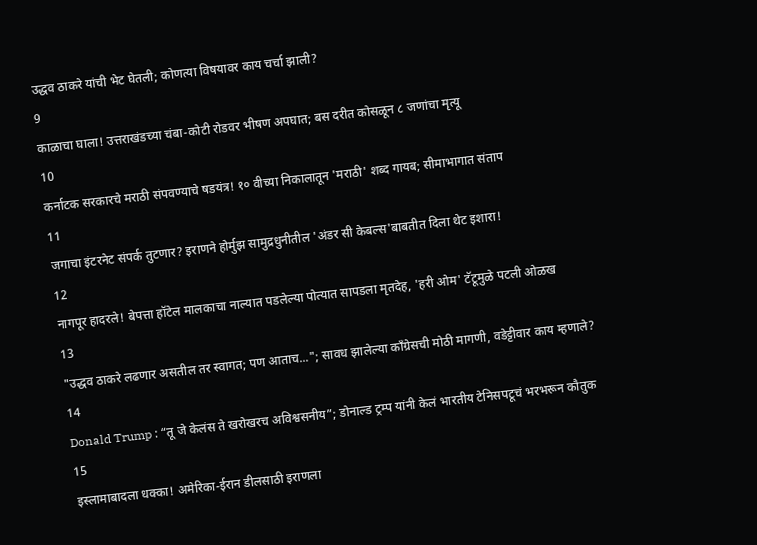उद्धव ठाकरे यांची भेट घेतली; कोणत्या विषयावर काय चर्चा झाली?
9
काळाचा घाला! उत्तराखंडच्या चंबा-कोटी रोडवर भीषण अपघात; बस दरीत कोसळून ८ जणांचा मृत्यू
10
कर्नाटक सरकारचे मराठी संपवण्याचे षडयंत्र! १० वीच्या निकालातून 'मराठी' शब्द गायब; सीमाभागात संताप
11
जगाचा इंटरनेट संपर्क तुटणार? इराणने होर्मुझ सामुद्रधुनीतील 'अंडर सी केबल्स'बाबतीत दिला थेट इशारा!
12
नागपूर हादरले! बेपत्ता हॉटेल मालकाचा नाल्यात पडलेल्या पोत्यात सापडला मृतदेह, 'हरी ओम' टॅटूमुळे पटली ओळख
13
"उद्धव ठाकरे लढणार असतील तर स्वागत; पण आताच..."; सावध झालेल्या काँग्रेसची मोठी मागणी, वडेट्टीवार काय म्हणाले?
14
Donald Trump : “तू जे केलंस ते खरोखरच अविश्वसनीय”; डोनाल्ड ट्रम्प यांनी केलं भारतीय टेनिसपटूचं भरभरून कौतुक
15
इस्लामाबादला धक्का! अमेरिका-ईरान डीलसाठी इराणला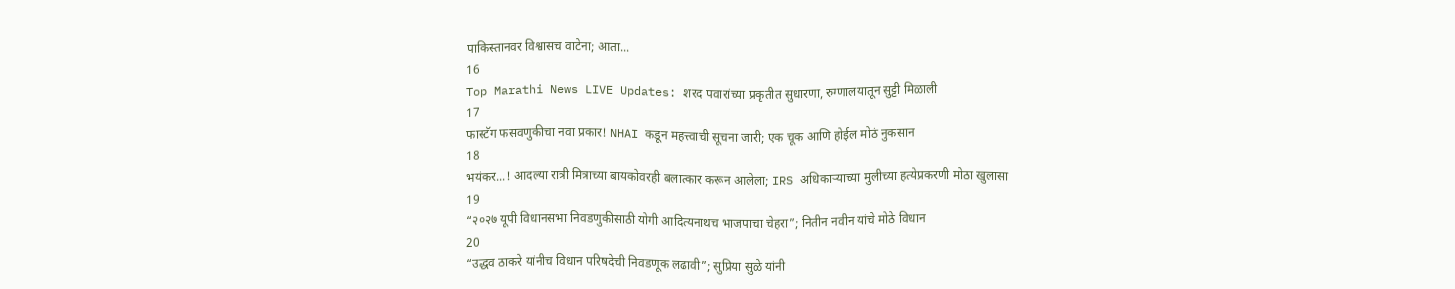पाकिस्तानवर विश्वासच वाटेना; आता...
16
Top Marathi News LIVE Updates: शरद पवारांच्या प्रकृतीत सुधारणा, रुग्णालयातून सुट्टी मिळाली
17
फास्टॅग फसवणुकीचा नवा प्रकार! NHAI कडून महत्त्वाची सूचना जारी; एक चूक आणि होईल मोठं नुकसान
18
भयंकर...! आदल्या रात्री मित्राच्या बायकोवरही बलात्कार करून आलेला; IRS अधिकाऱ्याच्या मुलीच्या हत्येप्रकरणी मोठा खुलासा
19
“२०२७ यूपी विधानसभा निवडणुकीसाठी योगी आदित्यनाथच भाजपाचा चेहरा”; नितीन नवीन यांचे मोठे विधान
20
“उद्धव ठाकरे यांनीच विधान परिषदेची निवडणूक लढावी”; सुप्रिया सुळे यांनी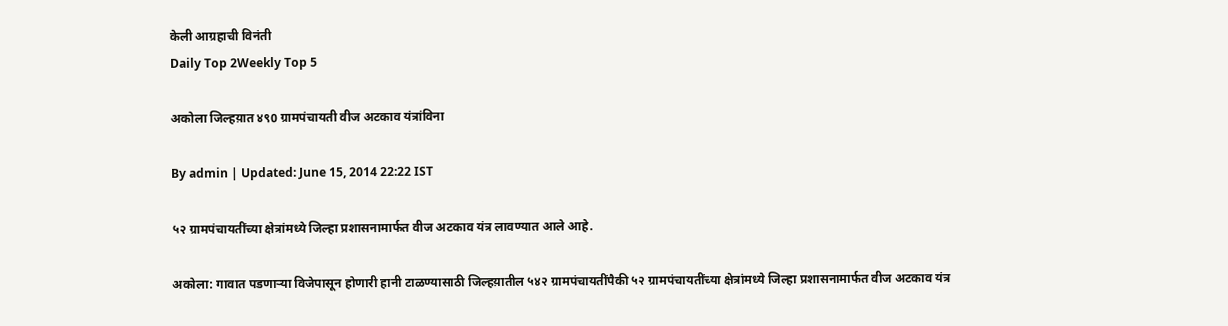केली आग्रहाची विनंती
Daily Top 2Weekly Top 5

अकोला जिल्हय़ात ४९0 ग्रामपंचायती वीज अटकाव यंत्रांविना

By admin | Updated: June 15, 2014 22:22 IST

५२ ग्रामपंचायतींच्या क्षेत्रांमध्ये जिल्हा प्रशासनामार्फत वीज अटकाव यंत्र लावण्यात आले आहे.

अकोला: गावात पडणार्‍या विजेपासून होणारी हानी टाळण्यासाठी जिल्हय़ातील ५४२ ग्रामपंचायतींपैकी ५२ ग्रामपंचायतींच्या क्षेत्रांमध्ये जिल्हा प्रशासनामार्फत वीज अटकाव यंत्र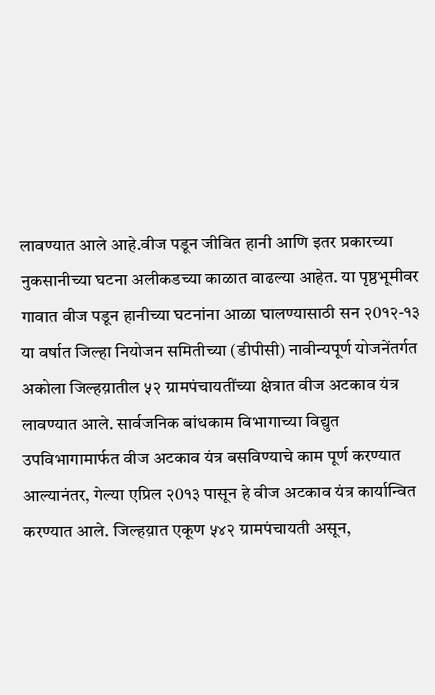लावण्यात आले आहे.वीज पडून जीवित हानी आणि इतर प्रकारच्या नुकसानीच्या घटना अलीकडच्या काळात वाढल्या आहेत. या पृष्ठभूमीवर गावात वीज पडून हानीच्या घटनांना आळा घालण्यासाठी सन २0१२-१३ या वर्षात जिल्हा नियोजन समितीच्या (डीपीसी) नावीन्यपूर्ण योजनेंतर्गत अकोला जिल्हय़ातील ५२ ग्रामपंचायतींच्या क्षेत्रात वीज अटकाव यंत्र लावण्यात आले. सार्वजनिक बांधकाम विभागाच्या विद्युत उपविभागामार्फत वीज अटकाव यंत्र बसविण्याचे काम पूर्ण करण्यात आल्यानंतर, गेल्या एप्रिल २0१३ पासून हे वीज अटकाव यंत्र कार्यान्वित करण्यात आले. जिल्हय़ात एकूण ५४२ ग्रामपंचायती असून,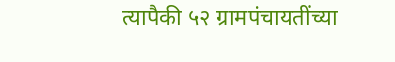त्यापैकी ५२ ग्रामपंचायतींच्या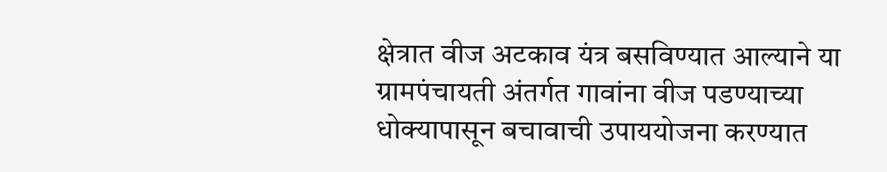क्षेत्रात वीज अटकाव यंत्र बसविण्यात आल्याने या ग्रामपंचायती अंतर्गत गावांना वीज पडण्याच्या धोक्यापासून बचावाची उपाययोजना करण्यात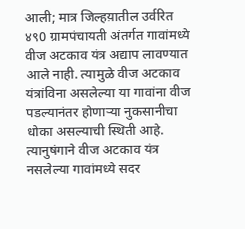आली; मात्र जिल्हय़ातील उर्वरित ४९0 ग्रामपंचायती अंतर्गत गावांमध्ये वीज अटकाव यंत्र अद्याप लावण्यात आले नाही. त्यामुळे वीज अटकाव यंत्रांविना असलेल्या या गावांना वीज पडल्यानंतर होणार्‍या नुकसानीचा धोका असल्याची स्थिती आहे. त्यानुषंगाने वीज अटकाव यंत्र नसलेल्या गावांमध्ये सदर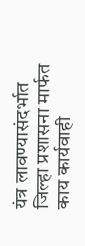यंत्र लावण्यासंदर्भात जिल्हा प्रशासना मार्फत काय कार्यवाही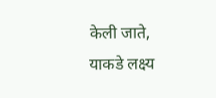केली जाते, याकडे लक्ष्य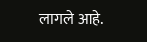लागले आहे.